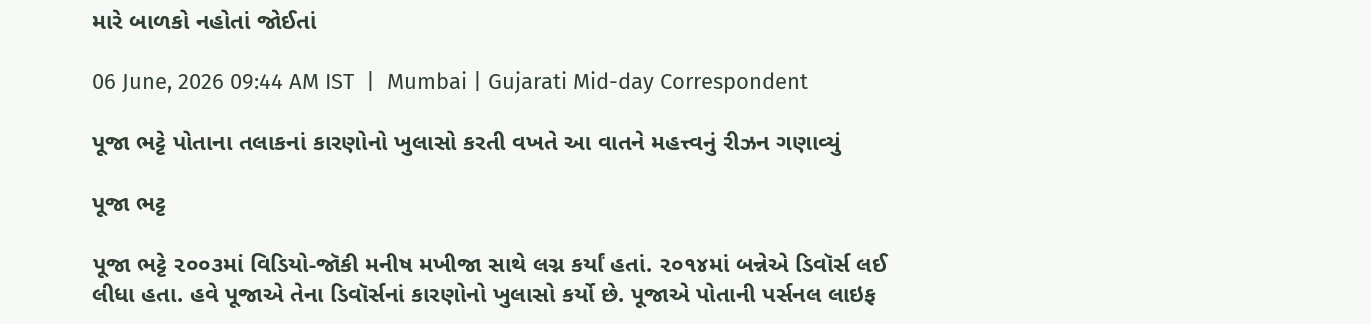મારે બાળકો નહોતાં જોઈતાં

06 June, 2026 09:44 AM IST  |  Mumbai | Gujarati Mid-day Correspondent

પૂજા ભટ્ટે પોતાના તલાકનાં કારણોનો ખુલાસો કરતી વખતે આ વાતને મહત્ત્વનું રીઝન ગણાવ્યું

પૂજા ભટ્ટ

પૂજા ભટ્ટે ૨૦૦૩માં વિડિયો-જૉકી મનીષ મખીજા સાથે લગ્ન કર્યાં હતાં. ૨૦૧૪માં બન્નેએ ડિવૉર્સ લઈ લીધા હતા. હવે પૂજાએ તેના ડિવૉર્સનાં કારણોનો ખુલાસો કર્યો છે. પૂજાએ પોતાની પર્સનલ લાઇફ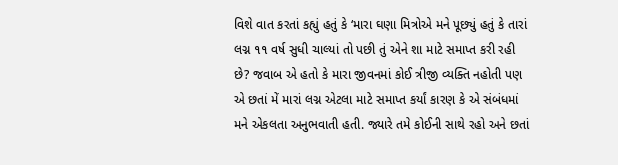વિશે વાત કરતાં કહ્યું હતું કે ‘મારા ઘણા મિત્રોએ મને પૂછ્યું હતું કે તારાં લગ્ન ૧૧ વર્ષ સુધી ચાલ્યાં તો પછી તું એને શા માટે સમાપ્ત કરી રહી છે? જવાબ એ હતો કે મારા જીવનમાં કોઈ ત્રીજી વ્યક્તિ નહોતી પણ એ છતાં મેં મારાં લગ્ન એટલા માટે સમાપ્ત કર્યાં કારણ કે એ સંબંધમાં મને એકલતા અનુભવાતી હતી. જ્યારે તમે કોઈની સાથે રહો અને છતાં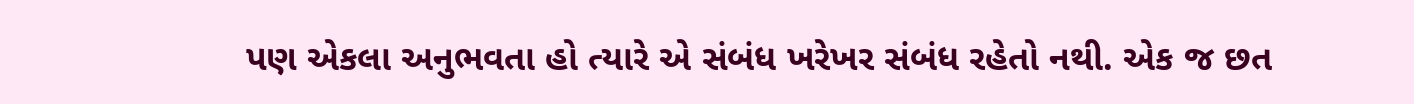પણ એકલા અનુભવતા હો ત્યારે એ સંબંધ ખરેખર સંબંધ રહેતો નથી. એક જ છત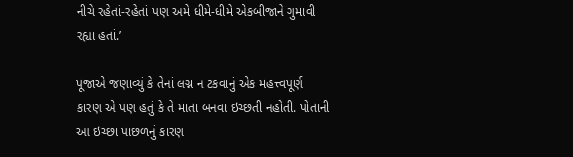નીચે રહેતાં-રહેતાં પણ અમે ધીમે-ધીમે એકબીજાને ગુમાવી રહ્યા હતાં.’

પૂજાએ જણાવ્યું કે તેનાં લગ્ન ન ટકવાનું એક મહત્ત્વપૂર્ણ કારણ એ પણ હતું કે તે માતા બનવા ઇચ્છતી નહોતી. પોતાની આ ઇચ્છા પાછળનું કારણ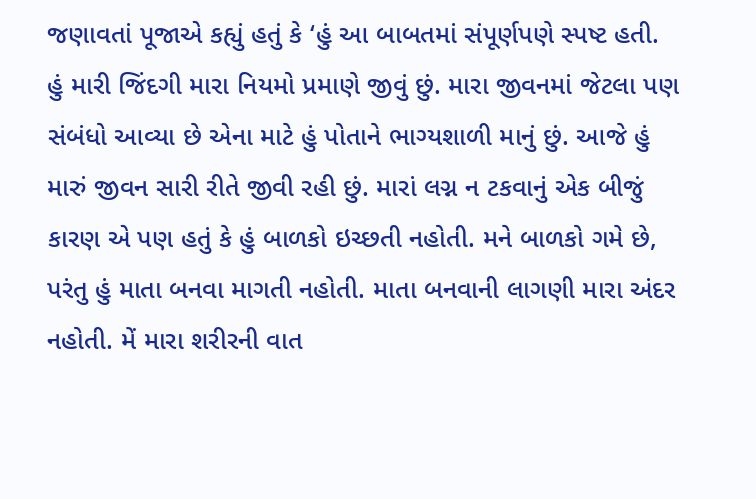જણાવતાં પૂજાએ કહ્યું હતું કે ‘હું આ બાબતમાં સંપૂર્ણપણે સ્પષ્ટ હતી. હું મારી જિંદગી મારા નિયમો પ્રમાણે જીવું છું. મારા જીવનમાં જેટલા પણ સંબંધો આવ્યા છે એના માટે હું પોતાને ભાગ્યશાળી માનું છું. આજે હું મારું જીવન સારી રીતે જીવી રહી છું. મારાં લગ્ન ન ટકવાનું એક બીજું કારણ એ પણ હતું કે હું બાળકો ઇચ્છતી નહોતી. મને બાળકો ગમે છે, પરંતુ હું માતા બનવા માગતી નહોતી. માતા બનવાની લાગણી મારા અંદર નહોતી. મેં મારા શરીરની વાત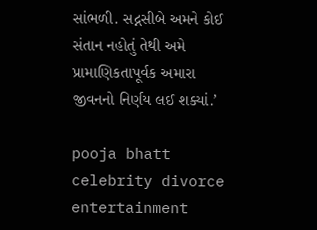સાંભળી. સદ્નસીબે અમને કોઈ સંતાન નહોતું તેથી અમે પ્રામાણિકતાપૂર્વક અમારા જીવનનો નિર્ણય લઈ શક્યાં.’

pooja bhatt celebrity divorce entertainment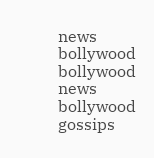news bollywood bollywood news bollywood gossips